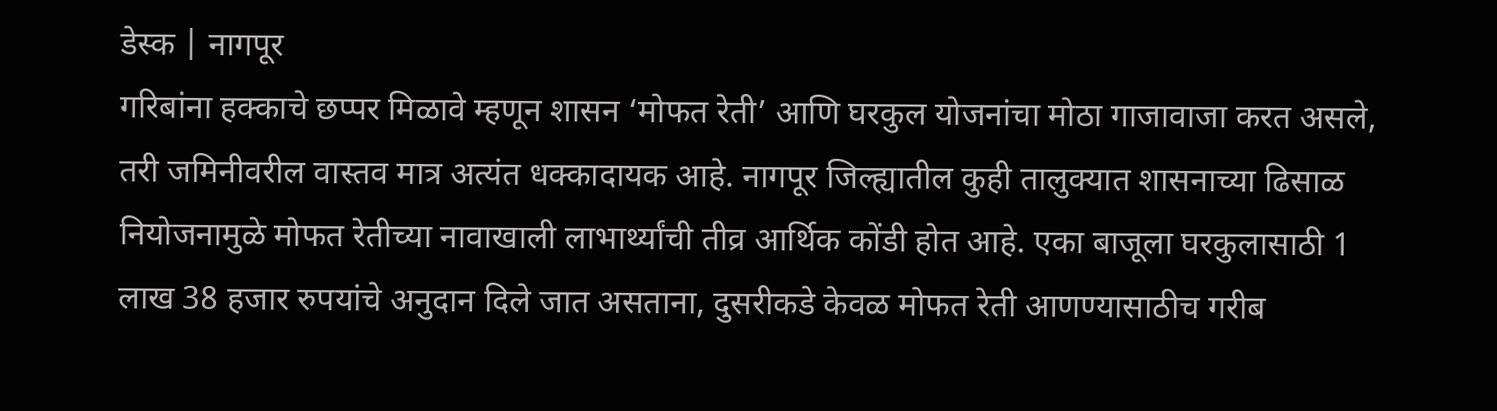डेस्क | नागपूर
गरिबांना हक्काचे छप्पर मिळावे म्हणून शासन ‘मोफत रेती’ आणि घरकुल योजनांचा मोठा गाजावाजा करत असले, तरी जमिनीवरील वास्तव मात्र अत्यंत धक्कादायक आहे. नागपूर जिल्ह्यातील कुही तालुक्यात शासनाच्या ढिसाळ नियोजनामुळे मोफत रेतीच्या नावाखाली लाभार्थ्यांची तीव्र आर्थिक कोंडी होत आहे. एका बाजूला घरकुलासाठी 1 लाख 38 हजार रुपयांचे अनुदान दिले जात असताना, दुसरीकडे केवळ मोफत रेती आणण्यासाठीच गरीब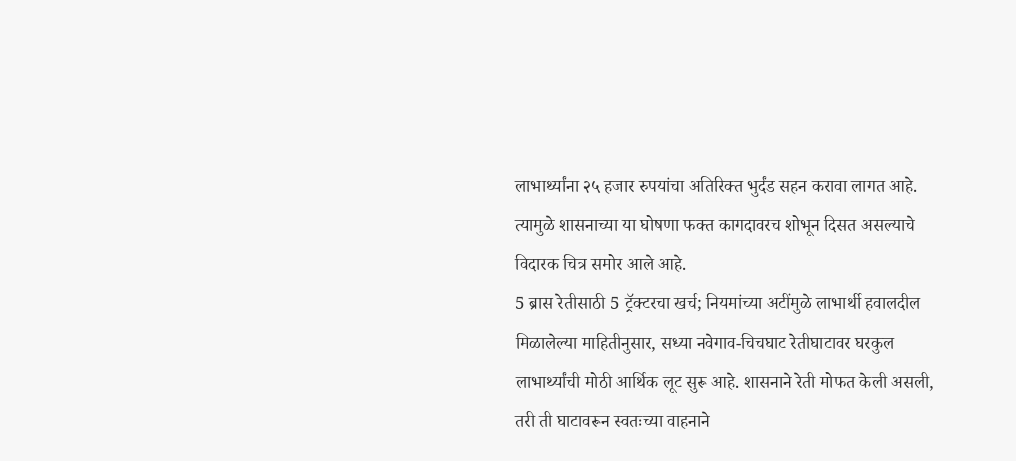लाभार्थ्यांना २५ हजार रुपयांचा अतिरिक्त भुर्दंड सहन करावा लागत आहे. त्यामुळे शासनाच्या या घोषणा फक्त कागदावरच शोभून दिसत असल्याचे विदारक चित्र समोर आले आहे.
5 ब्रास रेतीसाठी 5 ट्रॅक्टरचा खर्च; नियमांच्या अटींमुळे लाभार्थी हवालदील
मिळालेल्या माहितीनुसार, सध्या नवेगाव-चिचघाट रेतीघाटावर घरकुल लाभार्थ्यांची मोठी आर्थिक लूट सुरू आहे. शासनाने रेती मोफत केली असली, तरी ती घाटावरून स्वतःच्या वाहनाने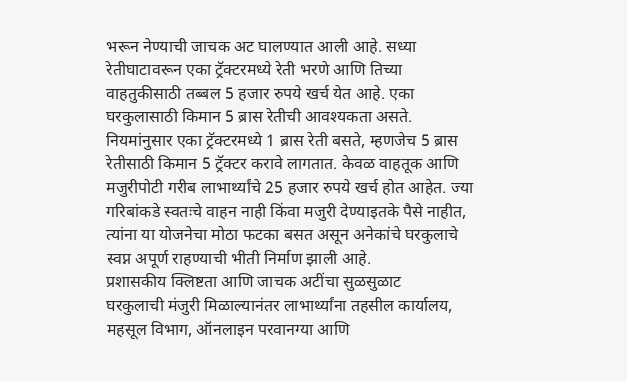भरून नेण्याची जाचक अट घालण्यात आली आहे. सध्या रेतीघाटावरून एका ट्रॅक्टरमध्ये रेती भरणे आणि तिच्या वाहतुकीसाठी तब्बल 5 हजार रुपये खर्च येत आहे. एका घरकुलासाठी किमान 5 ब्रास रेतीची आवश्यकता असते. नियमांनुसार एका ट्रॅक्टरमध्ये 1 ब्रास रेती बसते, म्हणजेच 5 ब्रास रेतीसाठी किमान 5 ट्रॅक्टर करावे लागतात. केवळ वाहतूक आणि मजुरीपोटी गरीब लाभार्थ्यांचे 25 हजार रुपये खर्च होत आहेत. ज्या गरिबांकडे स्वतःचे वाहन नाही किंवा मजुरी देण्याइतके पैसे नाहीत, त्यांना या योजनेचा मोठा फटका बसत असून अनेकांचे घरकुलाचे स्वप्न अपूर्ण राहण्याची भीती निर्माण झाली आहे.
प्रशासकीय क्लिष्टता आणि जाचक अटींचा सुळसुळाट
घरकुलाची मंजुरी मिळाल्यानंतर लाभार्थ्यांना तहसील कार्यालय, महसूल विभाग, ऑनलाइन परवानग्या आणि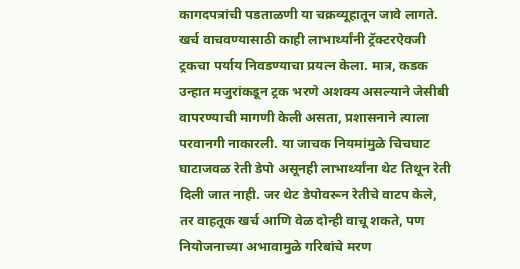कागदपत्रांची पडताळणी या चक्रव्यूहातून जावे लागते. खर्च वाचवण्यासाठी काही लाभार्थ्यांनी ट्रॅक्टरऐवजी ट्रकचा पर्याय निवडण्याचा प्रयत्न केला. मात्र, कडक उन्हात मजुरांकडून ट्रक भरणे अशक्य असल्याने जेसीबी वापरण्याची मागणी केली असता, प्रशासनाने त्याला परवानगी नाकारली. या जाचक नियमांमुळे चिचघाट घाटाजवळ रेती डेपो असूनही लाभार्थ्यांना थेट तिथून रेती दिली जात नाही. जर थेट डेपोवरून रेतीचे वाटप केले, तर वाहतूक खर्च आणि वेळ दोन्ही वाचू शकते, पण नियोजनाच्या अभावामुळे गरिबांचे मरण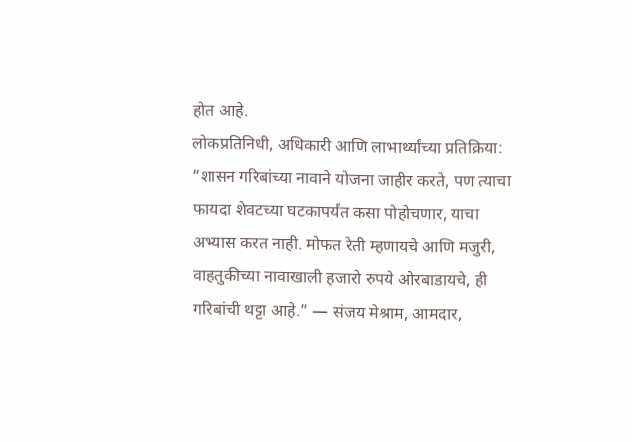होत आहे.
लोकप्रतिनिधी, अधिकारी आणि लाभार्थ्यांच्या प्रतिक्रिया:
“शासन गरिबांच्या नावाने योजना जाहीर करते, पण त्याचा फायदा शेवटच्या घटकापर्यंत कसा पोहोचणार, याचा अभ्यास करत नाही. मोफत रेती म्हणायचे आणि मजुरी, वाहतुकीच्या नावाखाली हजारो रुपये ओरबाडायचे, ही गरिबांची थट्टा आहे.” — संजय मेश्राम, आमदार,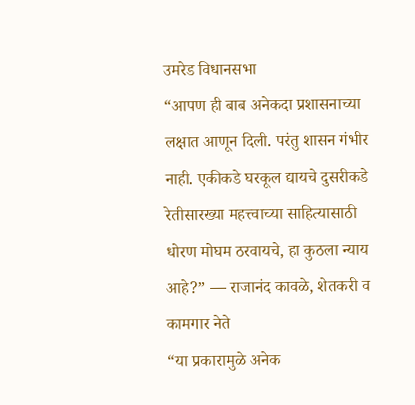उमरेड विधानसभा
“आपण ही बाब अनेकदा प्रशासनाच्या लक्षात आणून दिली. परंतु शासन गंभीर नाही. एकीकडे घरकूल द्यायचे दुसरीकडे रेतीसारख्या महत्त्वाच्या साहित्यासाठी धोरण मोघम ठरवायचे, हा कुठला न्याय आहे?” — राजानंद कावळे, शेतकरी व कामगार नेते
“या प्रकारामुळे अनेक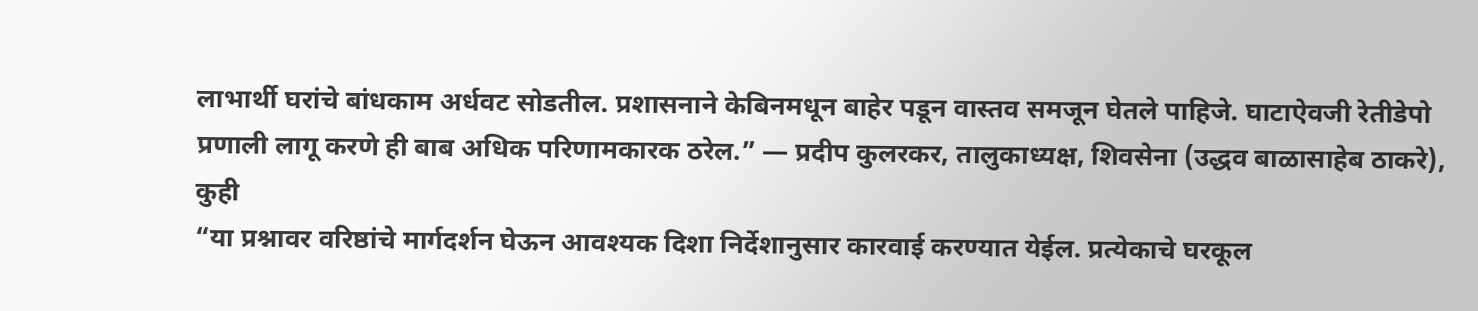लाभार्थी घरांचे बांधकाम अर्धवट सोडतील. प्रशासनाने केबिनमधून बाहेर पडून वास्तव समजून घेतले पाहिजे. घाटाऐवजी रेतीडेपो प्रणाली लागू करणे ही बाब अधिक परिणामकारक ठरेल.” — प्रदीप कुलरकर, तालुकाध्यक्ष, शिवसेना (उद्धव बाळासाहेब ठाकरे), कुही
“या प्रश्नावर वरिष्ठांचे मार्गदर्शन घेऊन आवश्यक दिशा निर्देशानुसार कारवाई करण्यात येईल. प्रत्येकाचे घरकूल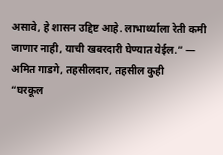असावे, हे शासन उद्दिष्ट आहे. लाभार्थ्याला रेती कमी जाणार नाही, याची खबरदारी घेण्यात येईल.” — अमित गाडगे, तहसीलदार, तहसील कुही
“घरकूल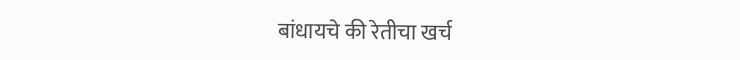बांधायचे की रेतीचा खर्च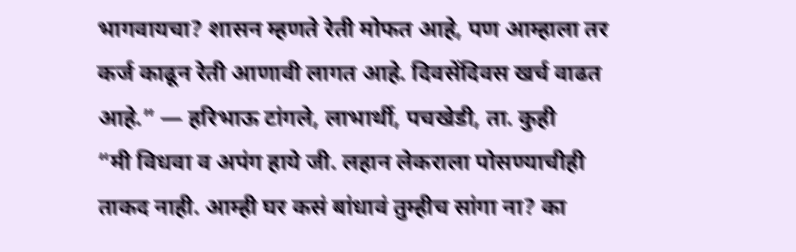भागवायचा? शासन म्हणते रेती मोफत आहे, पण आम्हाला तर कर्ज काढून रेती आणावी लागत आहे. दिवसेंदिवस खर्च वाढत आहे.” — हरिभाऊ टांगले, लाभार्थी, पचखेडी, ता. कुही
“मी विधवा व अपंग हाये जी. लहान लेकराला पोसण्याचीही ताकद नाही. आम्ही घर कसं बांधावं तुम्हीच सांगा ना? का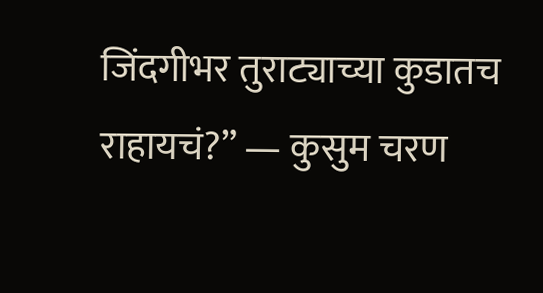जिंदगीभर तुराट्याच्या कुडातच राहायचं?” — कुसुम चरण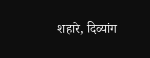शहारे, दिव्यांग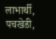लाभार्थी, पचखेडी,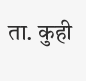ता. कुही